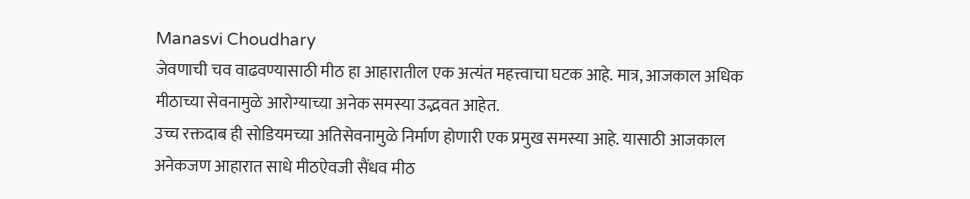Manasvi Choudhary
जेवणाची चव वाढवण्यासाठी मीठ हा आहारातील एक अत्यंत महत्त्वाचा घटक आहे. मात्र, आजकाल अधिक मीठाच्या सेवनामुळे आरोग्याच्या अनेक समस्या उद्भवत आहेत.
उच्च रक्तदाब ही सोडियमच्या अतिसेवनामुळे निर्माण होणारी एक प्रमुख समस्या आहे. यासाठी आजकाल अनेकजण आहारात साधे मीठऐवजी सैंधव मीठ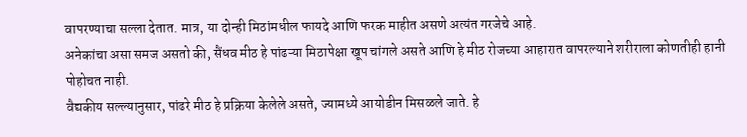वापरण्याचा सल्ला देतात. मात्र, या दोन्ही मिठांमधील फायदे आणि फरक माहीत असणे अत्यंत गरजेचे आहे.
अनेकांचा असा समज असतो की, सैंधव मीठ हे पांढऱ्या मिठापेक्षा खूप चांगले असते आणि हे मीठ रोजच्या आहारात वापरल्याने शरीराला कोणतीही हानी पोहोचत नाही.
वैद्यकीय सल्ल्यानुसार, पांढरे मीठ हे प्रक्रिया केलेले असते, ज्यामध्ये आयोडीन मिसळले जाते. हे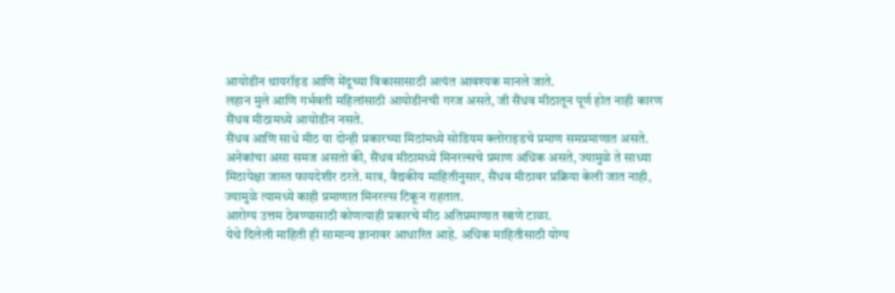आयोडीन थायरॉइड आणि मेंदूच्या विकासासाठी अत्यंत आवश्यक मानले जाते.
लहान मुले आणि गर्भवती महिलांसाठी आयोडीनची गरज असते, जी सैंधव मीठातून पूर्ण होत नाही कारण सैंधव मीठामध्ये आयोडीन नसते.
सैंधव आणि साधे मीठ या दोन्ही प्रकारच्या मिठांमध्ये सोडियम क्लोराइडचे प्रमाण समप्रमाणात असते.
अनेकांचा असा समज असतो की, सैंधव मीठामध्ये मिनरल्सचे प्रमाण अधिक असते, ज्यामुळे ते साध्या मिठापेक्षा जास्त फायदेशीर ठरते. मात्र, वैद्यकीय माहितीनुसार, सैंधव मीठावर प्रक्रिया केली जात नाही, ज्यामुळे त्यामध्ये काही प्रमाणात मिनरल्स टिकून राहतात.
आरोग्य उत्तम ठेवण्यासाठी कोणत्याही प्रकारचे मीठ अतिप्रमाणात खाणे टाळा.
येथे दिलेली माहिती ही सामान्य ज्ञानावर आधारित आहे. अधिक माहितीसाठी योग्य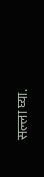सल्ला घ्या.